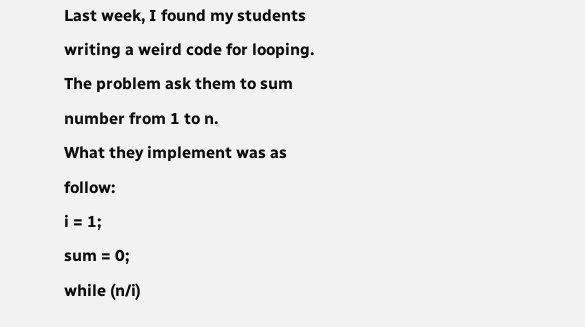Last week, I found my students writing a weird code for looping.
The problem ask them to sum number from 1 to n.
What they implement was as follow:
i = 1;
sum = 0;
while (n/i)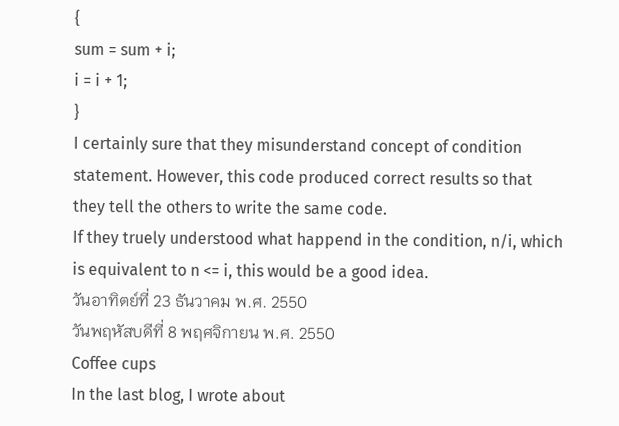{
sum = sum + i;
i = i + 1;
}
I certainly sure that they misunderstand concept of condition
statement. However, this code produced correct results so that
they tell the others to write the same code.
If they truely understood what happend in the condition, n/i, which
is equivalent to n <= i, this would be a good idea.
วันอาทิตย์ที่ 23 ธันวาคม พ.ศ. 2550
วันพฤหัสบดีที่ 8 พฤศจิกายน พ.ศ. 2550
Coffee cups
In the last blog, I wrote about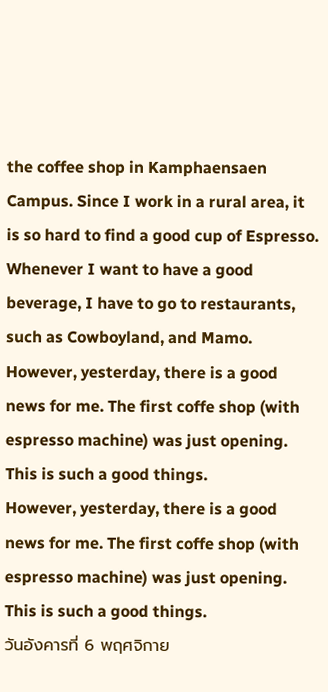the coffee shop in Kamphaensaen Campus. Since I work in a rural area, it is so hard to find a good cup of Espresso. Whenever I want to have a good beverage, I have to go to restaurants, such as Cowboyland, and Mamo.
However, yesterday, there is a good news for me. The first coffe shop (with espresso machine) was just opening. This is such a good things.
However, yesterday, there is a good news for me. The first coffe shop (with espresso machine) was just opening. This is such a good things.
วันอังคารที่ 6 พฤศจิกาย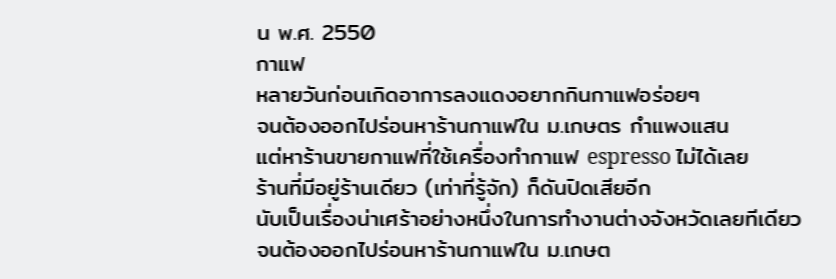น พ.ศ. 2550
กาแฟ
หลายวันก่อนเกิดอาการลงแดงอยากกินกาแฟอร่อยๆ
จนต้องออกไปร่อนหาร้านกาแฟใน ม.เกษตร กำแพงแสน
แต่หาร้านขายกาแฟที่ใช้เครื่องทำกาแฟ espresso ไม่ได้เลย
ร้านที่มีอยู่ร้านเดียว (เท่าที่รู้จัก) ก็ดันปิดเสียอีก
นับเป็นเรื่องน่าเศร้าอย่างหนึ่งในการทำงานต่างจังหวัดเลยทีเดียว
จนต้องออกไปร่อนหาร้านกาแฟใน ม.เกษต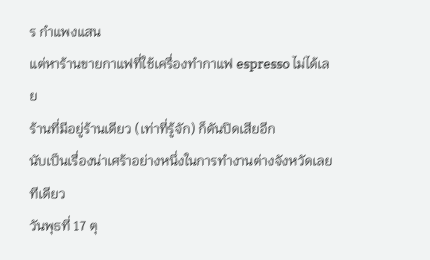ร กำแพงแสน
แต่หาร้านขายกาแฟที่ใช้เครื่องทำกาแฟ espresso ไม่ได้เลย
ร้านที่มีอยู่ร้านเดียว (เท่าที่รู้จัก) ก็ดันปิดเสียอีก
นับเป็นเรื่องน่าเศร้าอย่างหนึ่งในการทำงานต่างจังหวัดเลยทีเดียว
วันพุธที่ 17 ตุ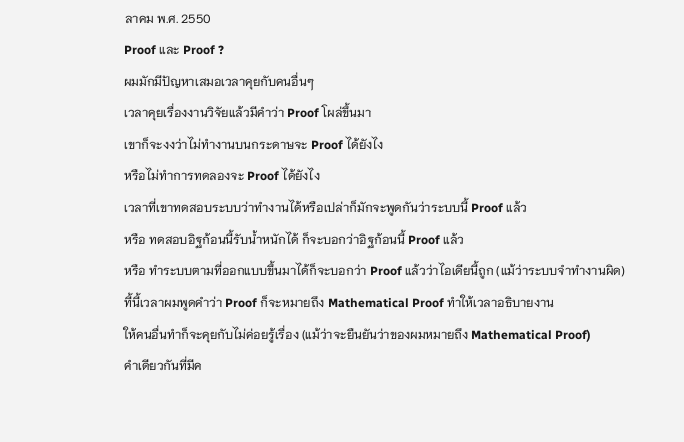ลาคม พ.ศ. 2550
Proof และ Proof ?
ผมมักมีปัญหาเสมอเวลาคุยกับคนอื่นๆ
เวลาคุยเรื่องงานวิจัยแล้วมีคำว่า Proof โผล่ขึ้นมา
เขาก็จะงงว่าไม่ทำงานบนกระดาษจะ Proof ได้ยังไง
หรือไม่ทำการทดลองจะ Proof ได้ยังไง
เวลาที่เขาทดสอบระบบว่าทำงานได้หรือเปล่าก็มักจะพูดกันว่าระบบนี้ Proof แล้ว
หรือ ทดสอบอิฐก้อนนี้รับน้ำหนักได้ ก็จะบอกว่าอิฐก้อนนี้ Proof แล้ว
หรือ ทำระบบตามที่ออกแบบขึ้นมาได้ก็จะบอกว่า Proof แล้วว่าไอเดียนี้ถูก (แม้ว่าระบบจำทำงานผิด)
ที้นี้เวลาผมพูดคำว่า Proof ก็จะหมายถึง Mathematical Proof ทำให้เวลาอธิบายงาน
ให้คนอื่นทำก็จะคุยกับไม่ค่อยรู้เรื่อง (แม้ว่าจะยืนยันว่าของผมหมายถึง Mathematical Proof)
คำเดียวกันที่มีค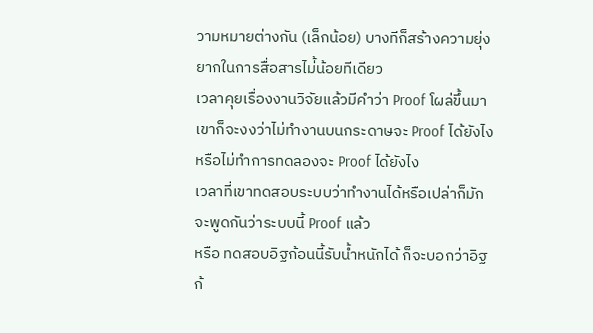วามหมายต่างกัน (เล็กน้อย) บางทีก็สร้างความยุ่งยากในการสื่อสารไม่้น้อยทีเดียว
เวลาคุยเรื่องงานวิจัยแล้วมีคำว่า Proof โผล่ขึ้นมา
เขาก็จะงงว่าไม่ทำงานบนกระดาษจะ Proof ได้ยังไง
หรือไม่ทำการทดลองจะ Proof ได้ยังไง
เวลาที่เขาทดสอบระบบว่าทำงานได้หรือเปล่าก็มักจะพูดกันว่าระบบนี้ Proof แล้ว
หรือ ทดสอบอิฐก้อนนี้รับน้ำหนักได้ ก็จะบอกว่าอิฐก้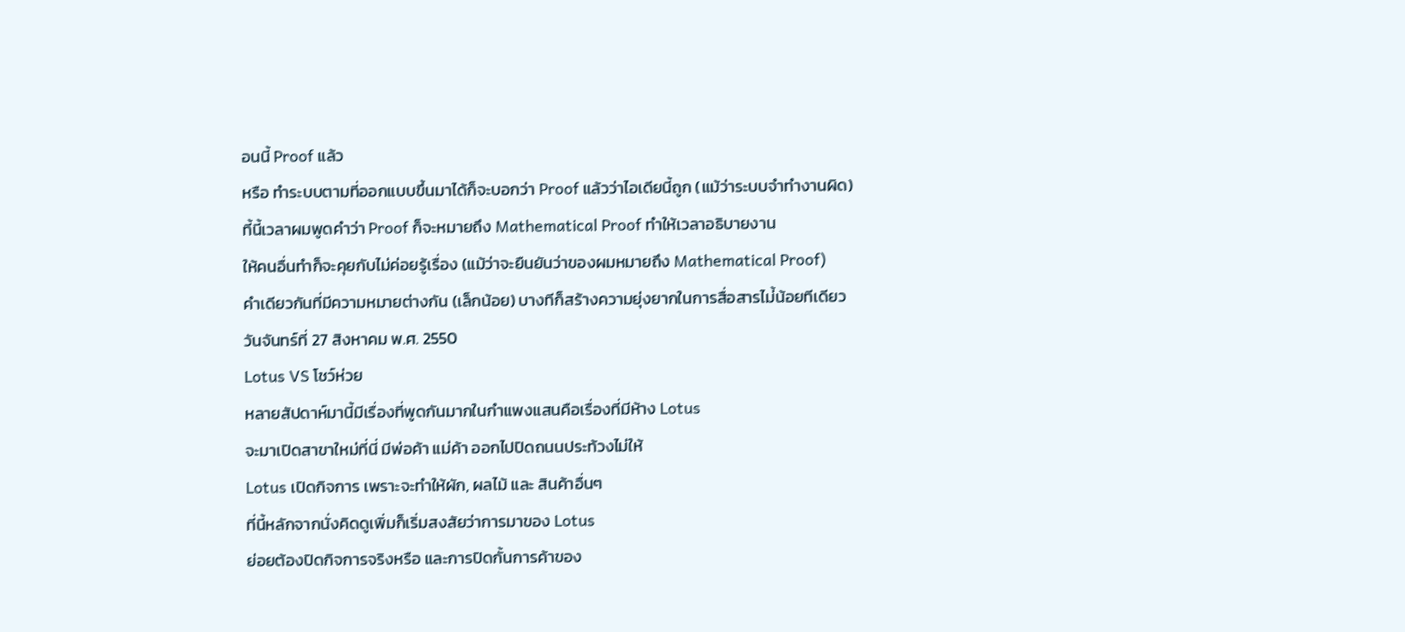อนนี้ Proof แล้ว
หรือ ทำระบบตามที่ออกแบบขึ้นมาได้ก็จะบอกว่า Proof แล้วว่าไอเดียนี้ถูก (แม้ว่าระบบจำทำงานผิด)
ที้นี้เวลาผมพูดคำว่า Proof ก็จะหมายถึง Mathematical Proof ทำให้เวลาอธิบายงาน
ให้คนอื่นทำก็จะคุยกับไม่ค่อยรู้เรื่อง (แม้ว่าจะยืนยันว่าของผมหมายถึง Mathematical Proof)
คำเดียวกันที่มีความหมายต่างกัน (เล็กน้อย) บางทีก็สร้างความยุ่งยากในการสื่อสารไม่้น้อยทีเดียว
วันจันทร์ที่ 27 สิงหาคม พ.ศ. 2550
Lotus VS โชว์ห่วย
หลายสัปดาห์มานี้มีเรื่องที่พูดกันมากในกำแพงแสนคือเรื่องที่มีห้าง Lotus
จะมาเปิดสาขาใหม่ที่นี่ มีพ่อค้า แม่ค้า ออกไปปิดถนนประท้วงไม่ให้
Lotus เปิดกิจการ เพราะจะทำให้ผัก, ผลไม้ และ สินค้าอื่นๆ
ที่นี้หลักจากนั่งคิดดูเพิ่มก็เริ่มสงสัยว่าการมาของ Lotus
ย่อยต้องปิดกิจการจริงหรือ และการปิดกั้นการค้าของ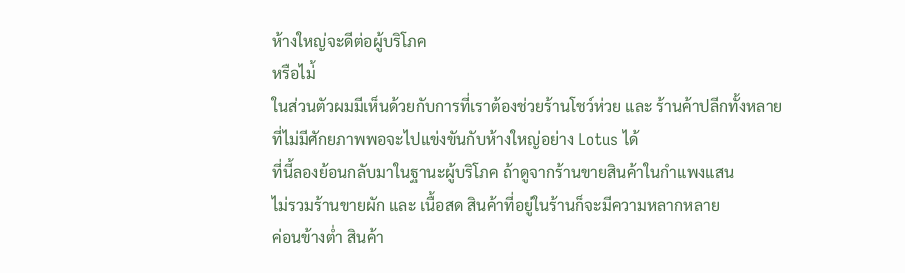ห้างใหญ่จะดีต่อผู้บริโภค
หรือไม่้
ในส่วนตัวผมมีเห็นด้วยกับการที่เราต้องช่วยร้านโชว์ห่วย และ ร้านค้าปลีกทั้งหลาย
ที่ไม่มีศักยภาพพอจะไปแข่งขันกับห้างใหญ่อย่าง Lotus ได้
ที่นี้ลองย้อนกลับมาในฐานะผู้บริโภค ถ้าดูจากร้านขายสินค้าในกำแพงแสน
ไม่รวมร้านขายผัก และ เนื้อสด สินค้าที่อยู่ในร้านก็จะมีความหลากหลาย
ค่อนข้างต่ำ สินค้า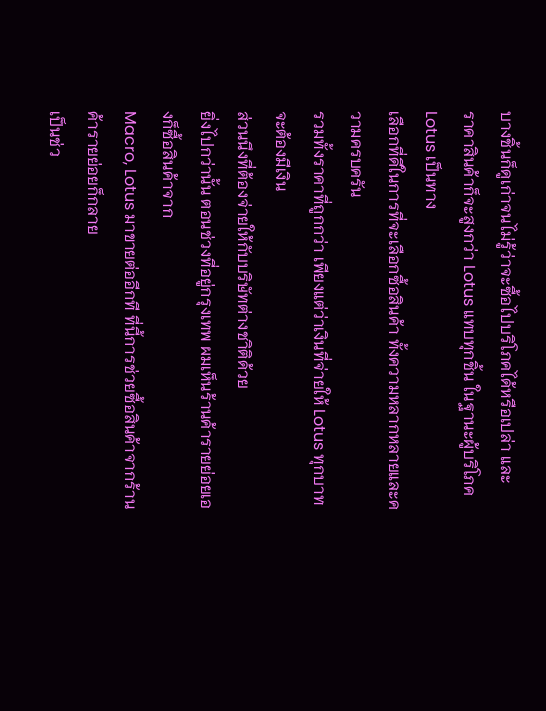บางชิ้นก็ดูเก่าจนไม่รู้ว่าจะซื้อไปบริโภคได้หรือเปล่า และ
ราคาสินค้าก็จะสูงกว่า Lotus แทบทุกชิ้น ในฐานะผู้บริโภค Lotus เป็นทาง
เลือกที่ดีในการที่จะเลือกซื้อสินค้า ทั้งความหลากหลายและความครบครัน
รวมทั้งราคาที่ถูกกว่า เพียงแต่ว่าเงินที่จ่ายให้ Lotus ทุกบาท จะต้องมีเงิน
ส่วนนึงที่ต้องจ่ายให้กับบริษัทต่างชาิติด้วย
ยิ่งไปกว่านั้น ตอนช่วงที่อยู่กรุงเทพ ผมเห็นร้านค้ารายย่อยเองก็ซื้อสินค้าจาก
Macro, Lotus มาขายต่ออีกที ที่นี้การช่วยซื้อสินค้าจากร้านค้ารายย่อยก็กลาย
เป็นช่ว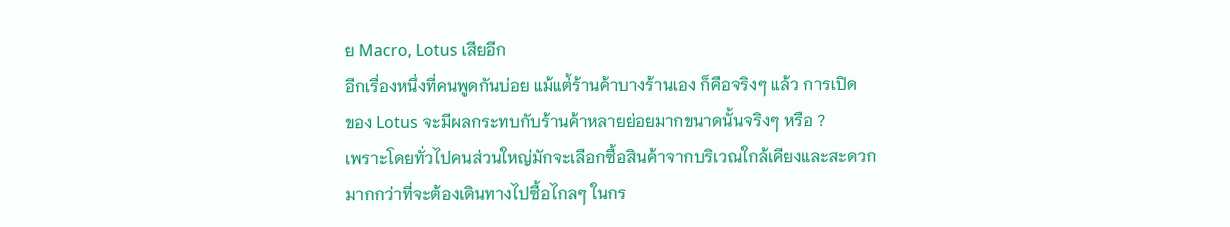ย Macro, Lotus เสียอีก
อีกเรื่องหนึ่งที่คนพูดกันบ่อย แม้แต่้ร้านค้าบางร้านเอง ก็คือจริงๆ แล้ว การเปิด
ของ Lotus จะมีผลกระทบกับร้านค้าหลายย่อยมากขนาดนั้นจริงๆ หรือ ?
เพราะโดยทั่วไปคนส่วนใหญ่มักจะเลือกซื้อสินค้าจากบริเวณใกล้เคียงและสะดวก
มากกว่าที่จะต้องเดินทางไปซื้อไกลๆ ในกร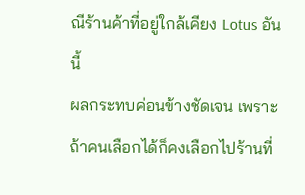ณีร้านค้าที่อยู่ใกล้เคียง Lotus อันนี้
ผลกระทบค่อนข้างชัดเจน เพราะถ้าคนเลือกได้ก็คงเลือกไปร้านที่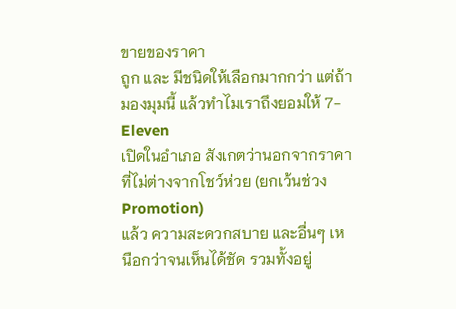ขายของราคา
ถูก และ มีชนิดให้เลือกมากกว่า แต่ถ้ามองมุมนี้ แล้วทำไมเราถึงยอมให้ 7-Eleven
เปิดในอำเภอ สังเกตว่านอกจากราคาที่ไม่ต่างจากโชว์ห่วย (ยกเว้นช่วง Promotion)
แล้ว ความสะดวกสบาย และอื่นๆ เหนือกว่าจนเห็นได้ชัด รวมทั้งอยู่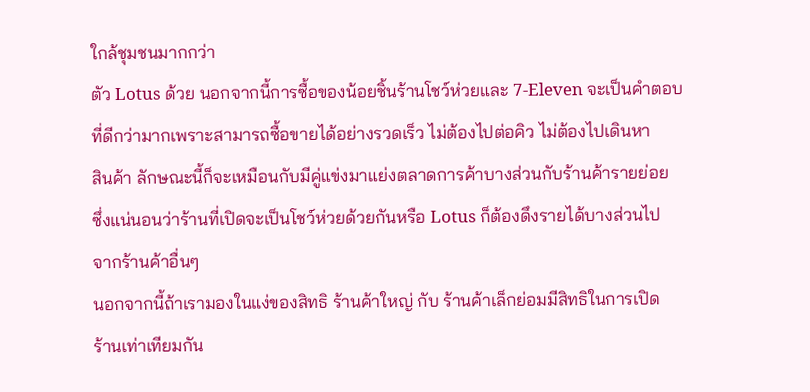ใกล้ชุมชนมากกว่า
ตัว Lotus ด้วย นอกจากนี้การซื้อของน้อยชิ้นร้านโชว์ห่วยและ 7-Eleven จะเป็นคำตอบ
ที่ดีกว่ามากเพราะสามารถซื้อขายได้อย่างรวดเร็ว ไม่ต้องไปต่อคิว ไม่ต้องไปเดินหา
สินค้า ลักษณะนี้ก็จะเหมือนกับมีคู่แข่งมาแย่งตลาดการค้าบางส่วนกับร้านค้ารายย่อย
ซึ่งแน่นอนว่าร้านที่เปิดจะเป็นโชว์ห่วยด้วยกันหรือ Lotus ก็ต้องดึงรายได้บางส่วนไป
จากร้านค้าอื่นๆ
นอกจากนี้ถ้าเรามองในแง่ของสิทธิ ร้านค้าใหญ่ กับ ร้านค้าเล็กย่อมมีสิทธิในการเปิด
ร้านเท่าเทียมกัน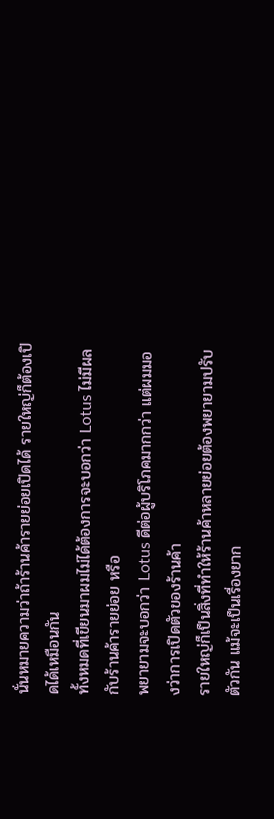นั่นหมายความว่าถ้าร้านค้ารายย่อยเปิดได้ รายใหญ่ก็ต้องเปิดได้เหมือนกัน
ทั้งหมดที่เขียนมาผมไม่ได้ต้องการจะบอกว่า Lotus ไม่มีผลกับร้านค้ารายย่อย หรือ
พยายามจะบอกว่า Lotus ดีต่อผู้บริโภคมากกว่า แต่ผมมองว่าการเปิดตัวของร้านค้า
รายใหญ่ก็เป็นสิ่งที่ทำให้ร้านค้าหลายย่อยต้องพยายามปรับตัวกัน แม้จะเป็นเรื่องยาก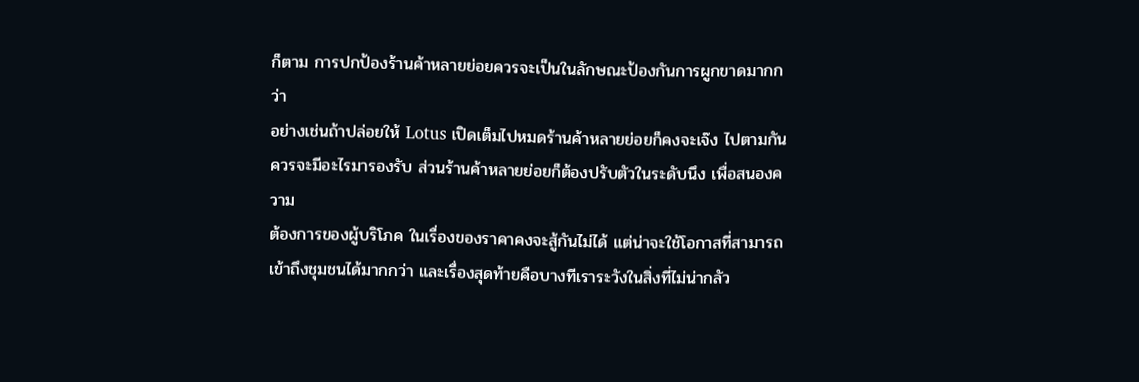ก็ตาม การปกป้องร้านค้าหลายย่อยควรจะเป็นในลักษณะป้องกันการผูกขาดมากกว่า
อย่างเช่นถ้าปล่อยให้ Lotus เปิดเต็มไปหมดร้านค้าหลายย่อยก็คงจะเจ๊ง ไปตามกัน
ควรจะมีอะไรมารองรับ ส่วนร้านค้าหลายย่อยก็ต้องปรับตัวในระดับนึง เพื่อสนองความ
ต้องการของผู้บริโภค ในเรื่องของราคาคงจะสู้กันไม่ได้ แต่น่าจะใช้โอกาสที่สามารถ
เข้าถึงชุมชนได้มากกว่า และเรื่องสุดท้ายคือบางทีเราระวังในสิ่งที่ไม่น่ากลัว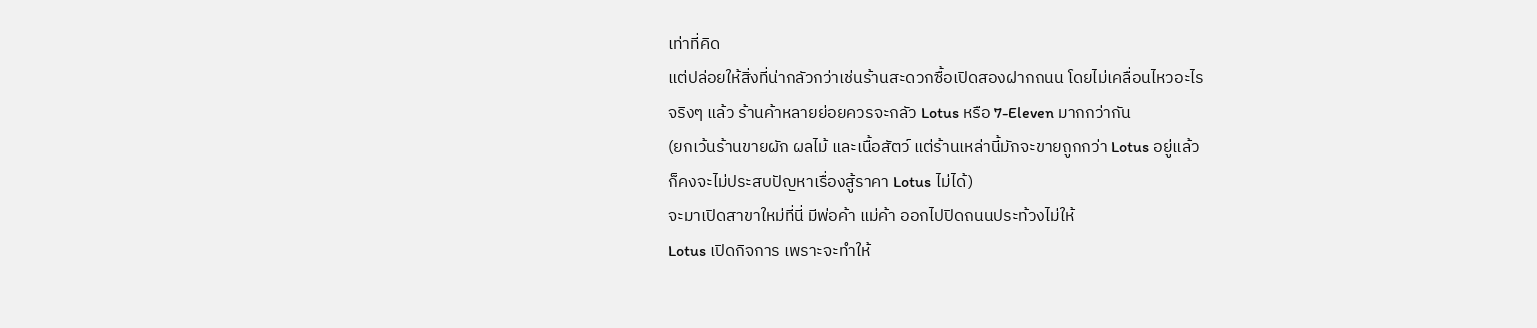เท่าที่คิด
แต่ปล่อยให้สิ่งที่น่ากลัวกว่าเช่นร้านสะดวกซื้อเปิดสองฝากถนน โดยไม่เคลื่อนไหวอะไร
จริงๆ แล้ว ร้านค้าหลายย่อยควรจะกลัว Lotus หรือ 7-Eleven มากกว่ากัน
(ยกเว้นร้านขายผัก ผลไม้ และเนื้อสัตว์ แต่ร้านเหล่านี้มักจะขายถูกกว่า Lotus อยู่แล้ว
ก็คงจะไม่ประสบปัญหาเรื่องสู้ราคา Lotus ไม่ได้)
จะมาเปิดสาขาใหม่ที่นี่ มีพ่อค้า แม่ค้า ออกไปปิดถนนประท้วงไม่ให้
Lotus เปิดกิจการ เพราะจะทำให้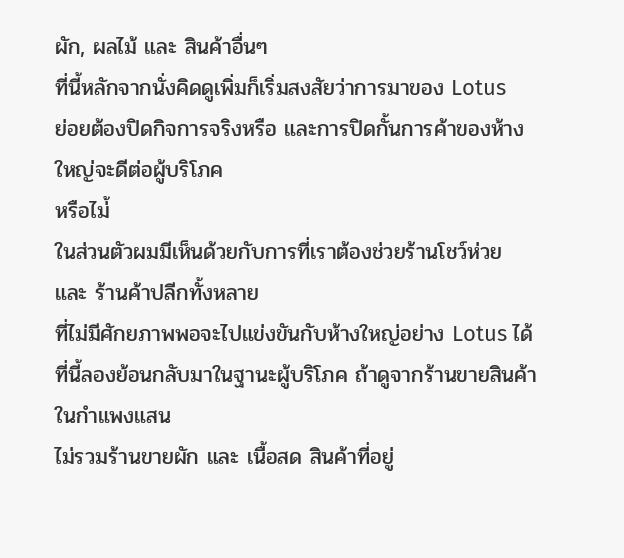ผัก, ผลไม้ และ สินค้าอื่นๆ
ที่นี้หลักจากนั่งคิดดูเพิ่มก็เริ่มสงสัยว่าการมาของ Lotus
ย่อยต้องปิดกิจการจริงหรือ และการปิดกั้นการค้าของห้างใหญ่จะดีต่อผู้บริโภค
หรือไม่้
ในส่วนตัวผมมีเห็นด้วยกับการที่เราต้องช่วยร้านโชว์ห่วย และ ร้านค้าปลีกทั้งหลาย
ที่ไม่มีศักยภาพพอจะไปแข่งขันกับห้างใหญ่อย่าง Lotus ได้
ที่นี้ลองย้อนกลับมาในฐานะผู้บริโภค ถ้าดูจากร้านขายสินค้าในกำแพงแสน
ไม่รวมร้านขายผัก และ เนื้อสด สินค้าที่อยู่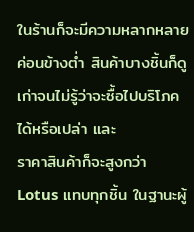ในร้านก็จะมีความหลากหลาย
ค่อนข้างต่ำ สินค้าบางชิ้นก็ดูเก่าจนไม่รู้ว่าจะซื้อไปบริโภคได้หรือเปล่า และ
ราคาสินค้าก็จะสูงกว่า Lotus แทบทุกชิ้น ในฐานะผู้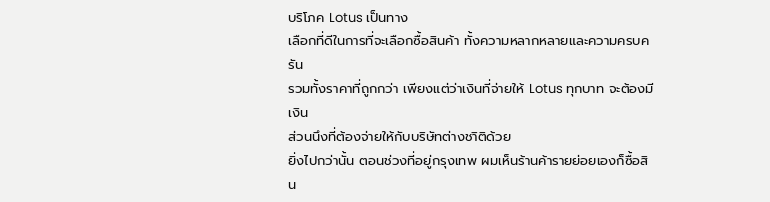บริโภค Lotus เป็นทาง
เลือกที่ดีในการที่จะเลือกซื้อสินค้า ทั้งความหลากหลายและความครบครัน
รวมทั้งราคาที่ถูกกว่า เพียงแต่ว่าเงินที่จ่ายให้ Lotus ทุกบาท จะต้องมีเงิน
ส่วนนึงที่ต้องจ่ายให้กับบริษัทต่างชาิติด้วย
ยิ่งไปกว่านั้น ตอนช่วงที่อยู่กรุงเทพ ผมเห็นร้านค้ารายย่อยเองก็ซื้อสิน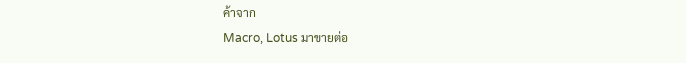ค้าจาก
Macro, Lotus มาขายต่อ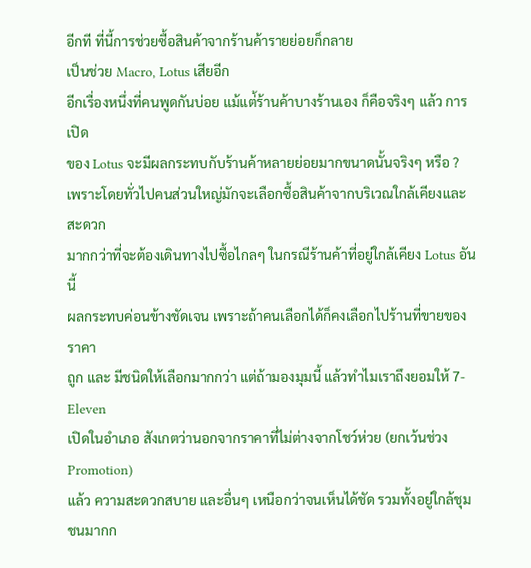อีกที ที่นี้การช่วยซื้อสินค้าจากร้านค้ารายย่อยก็กลาย
เป็นช่วย Macro, Lotus เสียอีก
อีกเรื่องหนึ่งที่คนพูดกันบ่อย แม้แต่้ร้านค้าบางร้านเอง ก็คือจริงๆ แล้ว การเปิด
ของ Lotus จะมีผลกระทบกับร้านค้าหลายย่อยมากขนาดนั้นจริงๆ หรือ ?
เพราะโดยทั่วไปคนส่วนใหญ่มักจะเลือกซื้อสินค้าจากบริเวณใกล้เคียงและสะดวก
มากกว่าที่จะต้องเดินทางไปซื้อไกลๆ ในกรณีร้านค้าที่อยู่ใกล้เคียง Lotus อันนี้
ผลกระทบค่อนข้างชัดเจน เพราะถ้าคนเลือกได้ก็คงเลือกไปร้านที่ขายของราคา
ถูก และ มีชนิดให้เลือกมากกว่า แต่ถ้ามองมุมนี้ แล้วทำไมเราถึงยอมให้ 7-Eleven
เปิดในอำเภอ สังเกตว่านอกจากราคาที่ไม่ต่างจากโชว์ห่วย (ยกเว้นช่วง Promotion)
แล้ว ความสะดวกสบาย และอื่นๆ เหนือกว่าจนเห็นได้ชัด รวมทั้งอยู่ใกล้ชุมชนมากก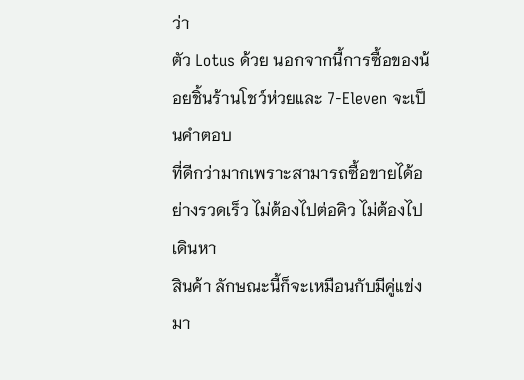ว่า
ตัว Lotus ด้วย นอกจากนี้การซื้อของน้อยชิ้นร้านโชว์ห่วยและ 7-Eleven จะเป็นคำตอบ
ที่ดีกว่ามากเพราะสามารถซื้อขายได้อย่างรวดเร็ว ไม่ต้องไปต่อคิว ไม่ต้องไปเดินหา
สินค้า ลักษณะนี้ก็จะเหมือนกับมีคู่แข่งมา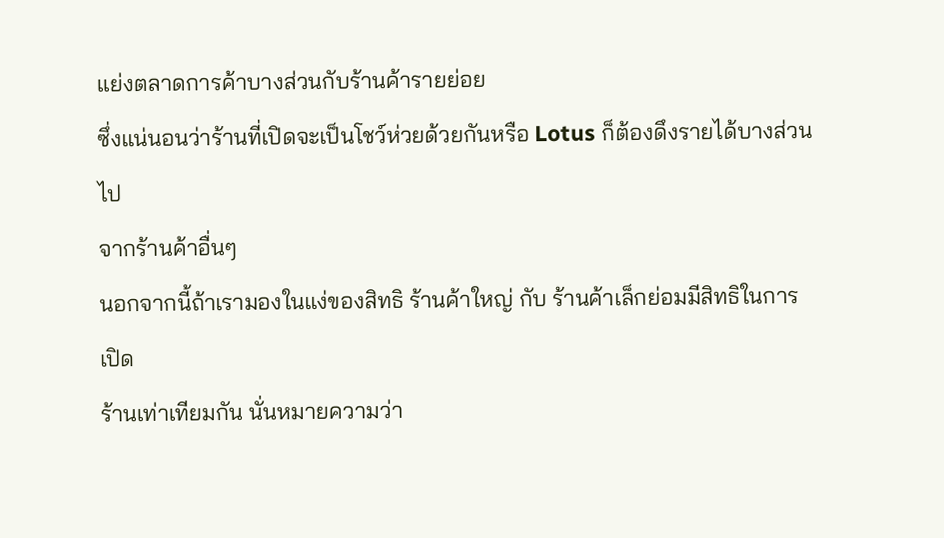แย่งตลาดการค้าบางส่วนกับร้านค้ารายย่อย
ซึ่งแน่นอนว่าร้านที่เปิดจะเป็นโชว์ห่วยด้วยกันหรือ Lotus ก็ต้องดึงรายได้บางส่วนไป
จากร้านค้าอื่นๆ
นอกจากนี้ถ้าเรามองในแง่ของสิทธิ ร้านค้าใหญ่ กับ ร้านค้าเล็กย่อมมีสิทธิในการเปิด
ร้านเท่าเทียมกัน นั่นหมายความว่า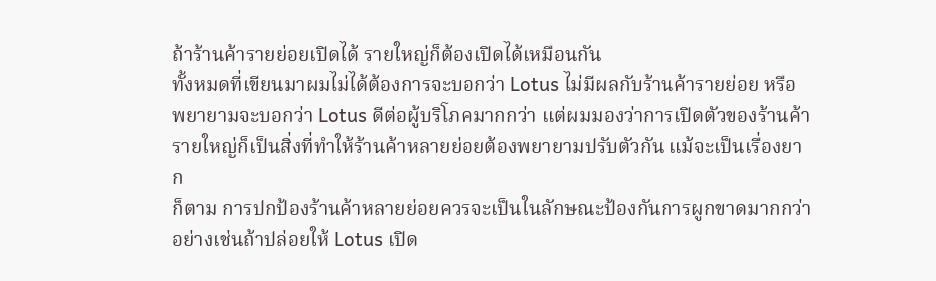ถ้าร้านค้ารายย่อยเปิดได้ รายใหญ่ก็ต้องเปิดได้เหมือนกัน
ทั้งหมดที่เขียนมาผมไม่ได้ต้องการจะบอกว่า Lotus ไม่มีผลกับร้านค้ารายย่อย หรือ
พยายามจะบอกว่า Lotus ดีต่อผู้บริโภคมากกว่า แต่ผมมองว่าการเปิดตัวของร้านค้า
รายใหญ่ก็เป็นสิ่งที่ทำให้ร้านค้าหลายย่อยต้องพยายามปรับตัวกัน แม้จะเป็นเรื่องยาก
ก็ตาม การปกป้องร้านค้าหลายย่อยควรจะเป็นในลักษณะป้องกันการผูกขาดมากกว่า
อย่างเช่นถ้าปล่อยให้ Lotus เปิด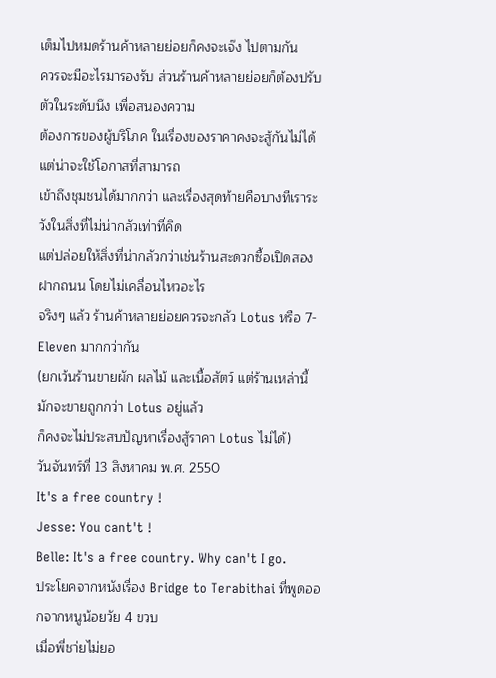เต็มไปหมดร้านค้าหลายย่อยก็คงจะเจ๊ง ไปตามกัน
ควรจะมีอะไรมารองรับ ส่วนร้านค้าหลายย่อยก็ต้องปรับตัวในระดับนึง เพื่อสนองความ
ต้องการของผู้บริโภค ในเรื่องของราคาคงจะสู้กันไม่ได้ แต่น่าจะใช้โอกาสที่สามารถ
เข้าถึงชุมชนได้มากกว่า และเรื่องสุดท้ายคือบางทีเราระวังในสิ่งที่ไม่น่ากลัวเท่าที่คิด
แต่ปล่อยให้สิ่งที่น่ากลัวกว่าเช่นร้านสะดวกซื้อเปิดสองฝากถนน โดยไม่เคลื่อนไหวอะไร
จริงๆ แล้ว ร้านค้าหลายย่อยควรจะกลัว Lotus หรือ 7-Eleven มากกว่ากัน
(ยกเว้นร้านขายผัก ผลไม้ และเนื้อสัตว์ แต่ร้านเหล่านี้มักจะขายถูกกว่า Lotus อยู่แล้ว
ก็คงจะไม่ประสบปัญหาเรื่องสู้ราคา Lotus ไม่ได้)
วันจันทร์ที่ 13 สิงหาคม พ.ศ. 2550
It's a free country !
Jesse: You cant't !
Belle: It's a free country. Why can't I go.
ประโยคจากหนังเรื่อง Bridge to Terabithai ที่พูดออกจากหนูน้อยวัย 4 ขวบ
เมื่อพี่ชา่ยไม่ยอ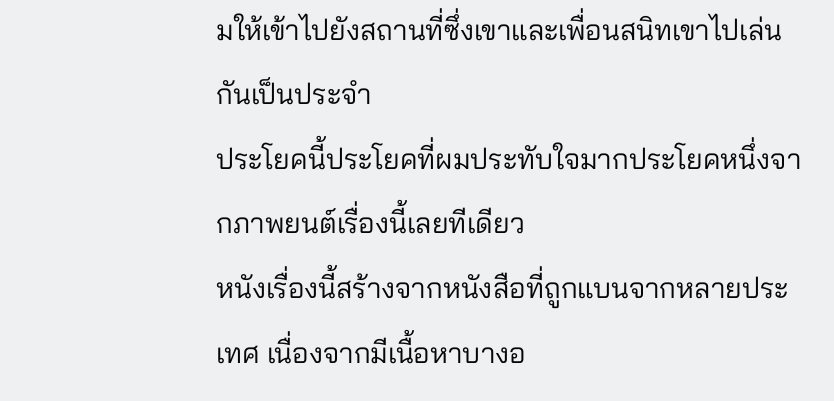มให้เข้าไปยังสถานที่ซึ่งเขาและเพื่อนสนิทเขาไปเล่นกันเป็นประจำ
ประโยคนี้ประโยคที่ผมประทับใจมากประโยคหนึ่งจากภาพยนต์เรื่องนี้เลยทีเดียว
หนังเรื่องนี้สร้างจากหนังสือที่ถูกแบนจากหลายประเทศ เนื่องจากมีเนื้อหาบางอ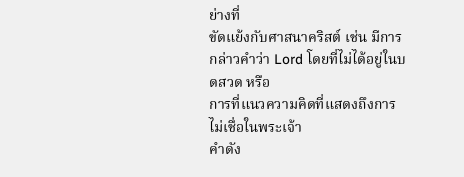ย่างที่
ขัดแย้งกับศาสนาคริสต์ เช่น มีการกล่าวคำว่า Lord โดยที่ไม่ได้อยู่ในบดสวด หรือ
การที่แนวความคิดที่แสดงถึงการไม่เชื่อในพระเจ้า
คำดัง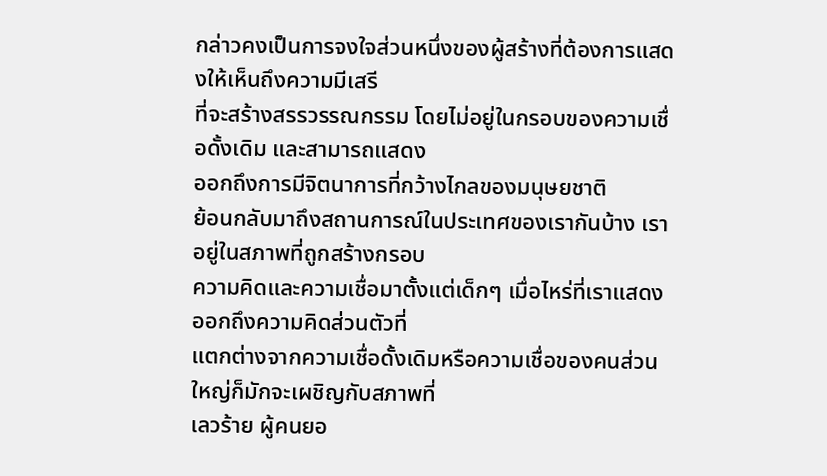กล่าวคงเป็นการจงใจส่วนหนึ่งของผู้สร้างที่ต้องการแสดงให้เห็นถึงความมีเสรี
ที่จะสร้างสรรวรรณกรรม โดยไม่อยู่ในกรอบของความเชื่อดั้งเดิม และสามารถแสดง
ออกถึงการมีจิตนาการที่กว้างไกลของมนุษยชาติ
ย้อนกลับมาถึงสถานการณ์ในประเทศของเรากันบ้าง เราอยู่ในสภาพที่ถูกสร้างกรอบ
ความคิดและความเชื่อมาตั้งแต่เด็กๆ เมื่อไหร่ที่เราแสดงออกถึงความคิดส่วนตัวที่
แตกต่างจากความเชื่อดั้งเดิมหรือความเชื่อของคนส่วนใหญ่ก็มักจะเผชิญกับสภาพที่
เลวร้าย ผู้คนยอ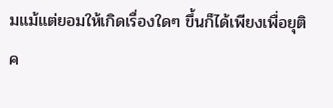มแม้แต่ยอมให้เกิดเรื่องใดๆ ขึ้นก็ได้เพียงเพื่อยุติค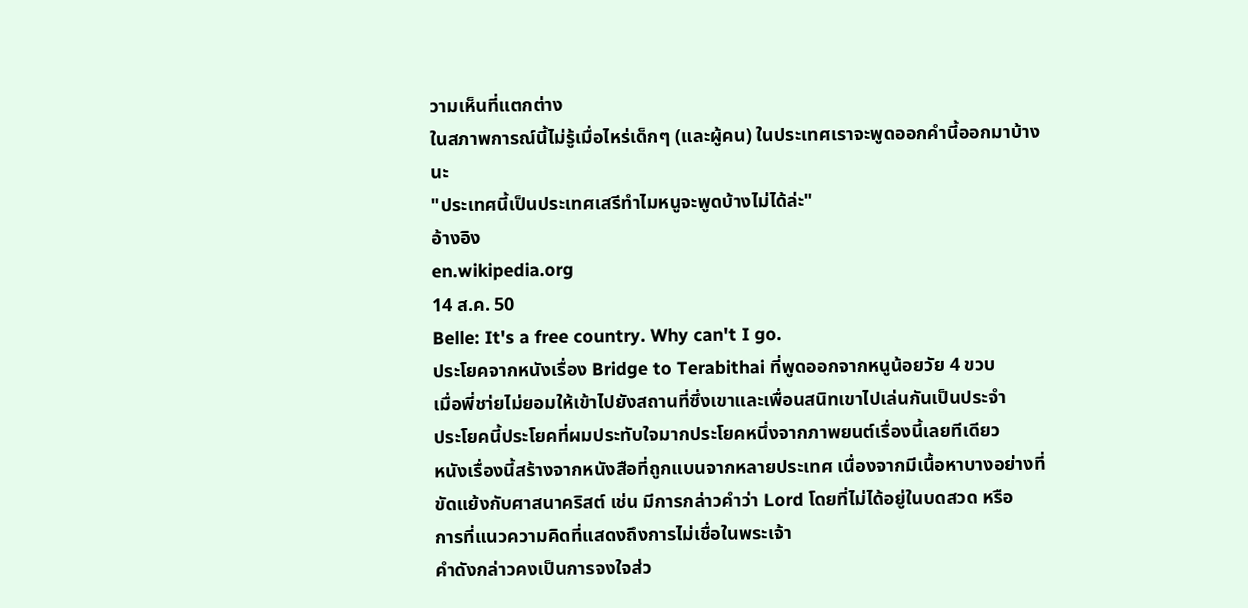วามเห็นที่แตกต่าง
ในสภาพการณ์นี้ไม่รู้เมื่อไหร่เด็กๆ (และผู้คน) ในประเทศเราจะพูดออกคำนี้ออกมาบ้างนะ
"ประเทศนี้เป็นประเทศเสรีทำไมหนูจะพูดบ้างไม่ได้ล่ะ"
อ้างอิง
en.wikipedia.org
14 ส.ค. 50
Belle: It's a free country. Why can't I go.
ประโยคจากหนังเรื่อง Bridge to Terabithai ที่พูดออกจากหนูน้อยวัย 4 ขวบ
เมื่อพี่ชา่ยไม่ยอมให้เข้าไปยังสถานที่ซึ่งเขาและเพื่อนสนิทเขาไปเล่นกันเป็นประจำ
ประโยคนี้ประโยคที่ผมประทับใจมากประโยคหนึ่งจากภาพยนต์เรื่องนี้เลยทีเดียว
หนังเรื่องนี้สร้างจากหนังสือที่ถูกแบนจากหลายประเทศ เนื่องจากมีเนื้อหาบางอย่างที่
ขัดแย้งกับศาสนาคริสต์ เช่น มีการกล่าวคำว่า Lord โดยที่ไม่ได้อยู่ในบดสวด หรือ
การที่แนวความคิดที่แสดงถึงการไม่เชื่อในพระเจ้า
คำดังกล่าวคงเป็นการจงใจส่ว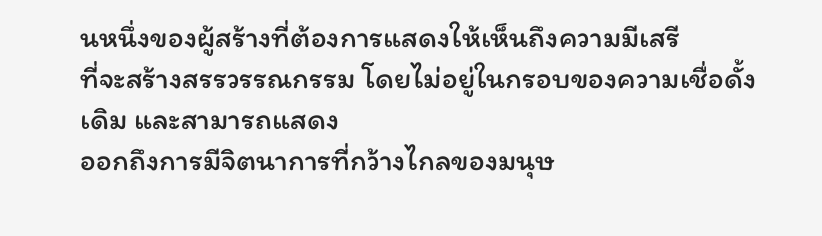นหนึ่งของผู้สร้างที่ต้องการแสดงให้เห็นถึงความมีเสรี
ที่จะสร้างสรรวรรณกรรม โดยไม่อยู่ในกรอบของความเชื่อดั้งเดิม และสามารถแสดง
ออกถึงการมีจิตนาการที่กว้างไกลของมนุษ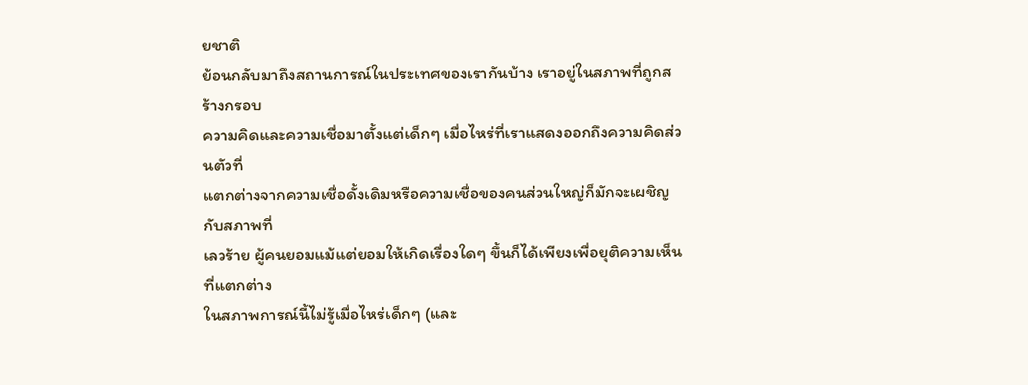ยชาติ
ย้อนกลับมาถึงสถานการณ์ในประเทศของเรากันบ้าง เราอยู่ในสภาพที่ถูกสร้างกรอบ
ความคิดและความเชื่อมาตั้งแต่เด็กๆ เมื่อไหร่ที่เราแสดงออกถึงความคิดส่วนตัวที่
แตกต่างจากความเชื่อดั้งเดิมหรือความเชื่อของคนส่วนใหญ่ก็มักจะเผชิญกับสภาพที่
เลวร้าย ผู้คนยอมแม้แต่ยอมให้เกิดเรื่องใดๆ ขึ้นก็ได้เพียงเพื่อยุติความเห็นที่แตกต่าง
ในสภาพการณ์นี้ไม่รู้เมื่อไหร่เด็กๆ (และ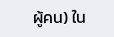ผู้คน) ใน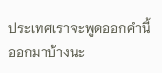ประเทศเราจะพูดออกคำนี้ออกมาบ้างนะ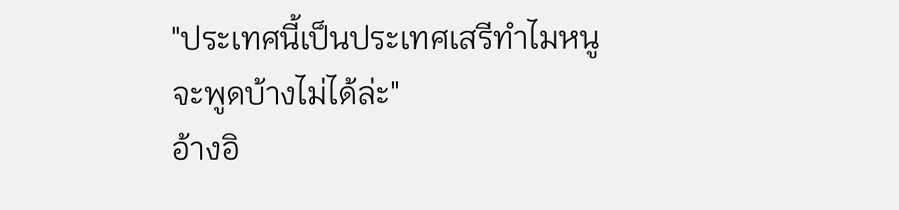"ประเทศนี้เป็นประเทศเสรีทำไมหนูจะพูดบ้างไม่ได้ล่ะ"
อ้างอิ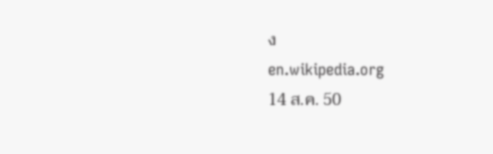ง
en.wikipedia.org
14 ส.ค. 50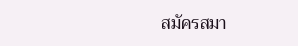สมัครสมา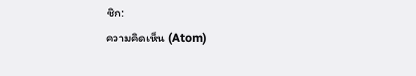ชิก:
ความคิดเห็น (Atom)